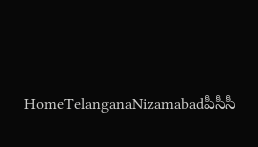HomeTelanganaNizamabadపీసీసీ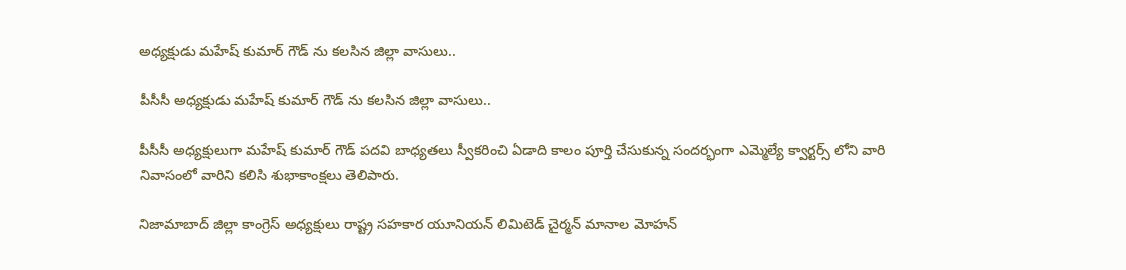అధ్యక్షుడు మహేష్ కుమార్ గౌడ్ ను కలసిన జిల్లా వాసులు..

పీసీసీ అధ్యక్షుడు మహేష్ కుమార్ గౌడ్ ను కలసిన జిల్లా వాసులు..

పీసీసీ అధ్యక్షులుగా మహేష్ కుమార్ గౌడ్ పదవి బాధ్యతలు స్వీకరించి ఏడాది కాలం పూర్తి చేసుకున్న సందర్భంగా ఎమ్మెల్యే క్వార్టర్స్ లోని వారి నివాసంలో వారిని కలిసి శుభాకాంక్షలు తెలిపారు.

నిజామాబాద్ జిల్లా కాంగ్రెస్ అధ్యక్షులు రాష్ట్ర సహకార యూనియన్ లిమిటెడ్ చైర్మన్ మానాల మోహన్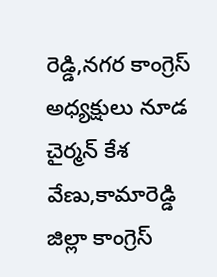రెడ్డి,నగర కాంగ్రెస్ అధ్యక్షులు నూడ చైర్మన్ కేశ వేణు,కామారెడ్డి జిల్లా కాంగ్రెస్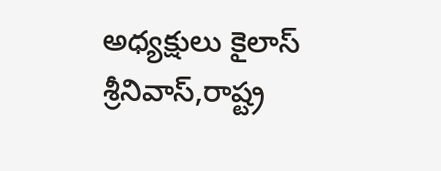అధ్యక్షులు కైలాస్ శ్రీనివాస్,రాష్ట్ర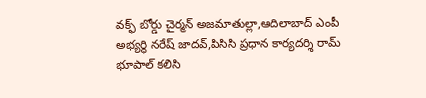వక్ఫ్ బోర్డు చైర్మన్ అజమాతుల్లా,ఆదిలాబాద్ ఎంపీ అభ్యర్థి నరేష్ జాదవ్,పిసిసి ప్రధాన కార్యదర్శి రామ్ భూపాల్ కలిసి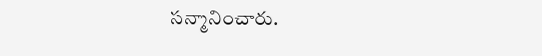సన్మానించారు.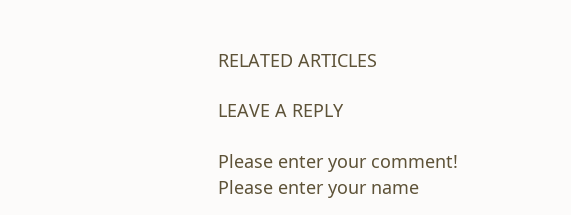RELATED ARTICLES

LEAVE A REPLY

Please enter your comment!
Please enter your name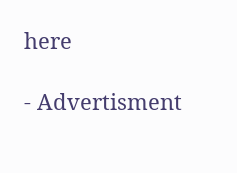here

- Advertisment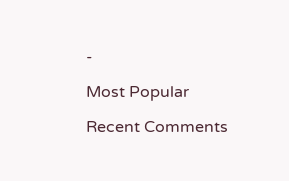-

Most Popular

Recent Comments